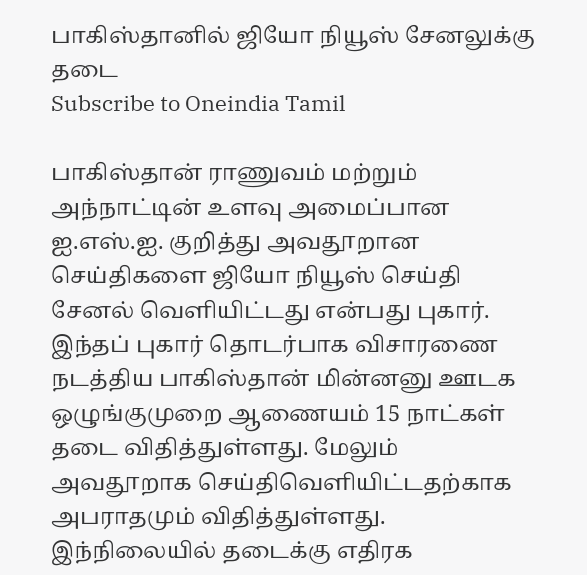பாகிஸ்தானில் ஜியோ நியூஸ் சேனலுக்கு தடை
Subscribe to Oneindia Tamil

பாகிஸ்தான் ராணுவம் மற்றும் அந்நாட்டின் உளவு அமைப்பான ஐ.எஸ்.ஐ. குறித்து அவதூறான செய்திகளை ஜியோ நியூஸ் செய்தி சேனல் வெளியிட்டது என்பது புகார்.
இந்தப் புகார் தொடர்பாக விசாரணை நடத்திய பாகிஸ்தான் மின்னனு ஊடக ஒழுங்குமுறை ஆணையம் 15 நாட்கள் தடை விதித்துள்ளது. மேலும் அவதூறாக செய்திவெளியிட்டதற்காக அபராதமும் விதித்துள்ளது.
இந்நிலையில் தடைக்கு எதிரக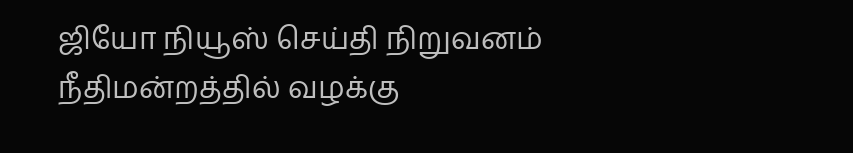ஜியோ நியூஸ் செய்தி நிறுவனம் நீதிமன்றத்தில் வழக்கு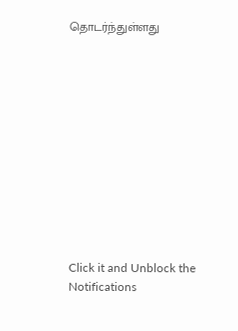தொடர்ந்துள்ளது












Click it and Unblock the Notifications